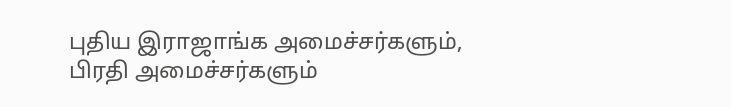புதிய இராஜாங்க அமைச்சர்களும், பிரதி அமைச்சர்களும்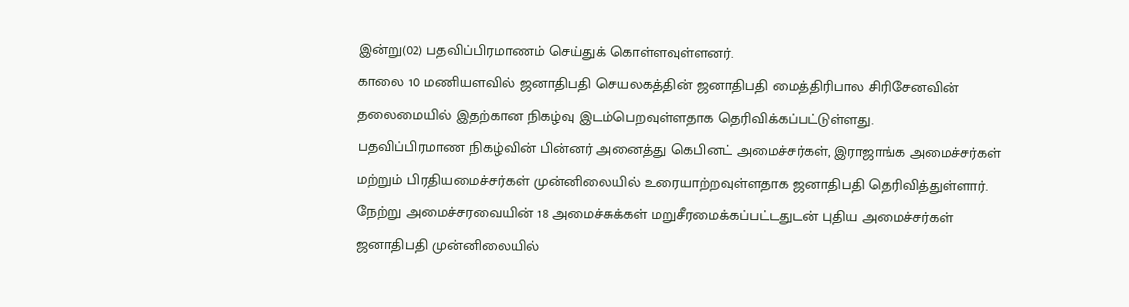இன்று(02) பதவிப்பிரமாணம் செய்துக் கொள்ளவுள்ளனர்.
காலை 10 மணியளவில் ஜனாதிபதி செயலகத்தின் ஜனாதிபதி மைத்திரிபால சிரிசேனவின் தலைமையில் இதற்கான நிகழ்வு இடம்பெறவுள்ளதாக தெரிவிக்கப்பட்டுள்ளது.
பதவிப்பிரமாண நிகழ்வின் பின்னர் அனைத்து கெபினட் அமைச்சர்கள், இராஜாங்க அமைச்சர்கள் மற்றும் பிரதியமைச்சர்கள் முன்னிலையில் உரையாற்றவுள்ளதாக ஜனாதிபதி தெரிவித்துள்ளார்.
நேற்று அமைச்சரவையின் 18 அமைச்சுக்கள் மறுசீரமைக்கப்பட்டதுடன் புதிய அமைச்சர்கள் ஜனாதிபதி முன்னிலையில்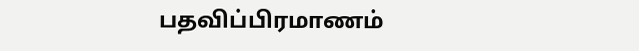பதவிப்பிரமாணம்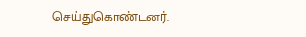செய்துகொண்டனர்.